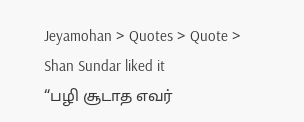Jeyamohan > Quotes > Quote > Shan Sundar liked it
“பழி சூடாத எவர்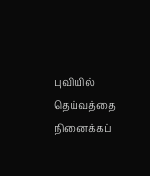புவியில் தெய்வத்தை நினைக்கப்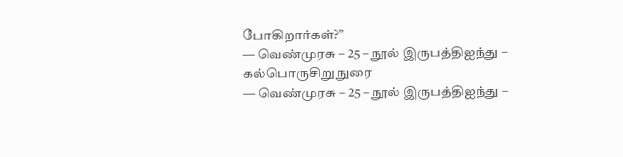போகிறார்கள்?”
― வெண்முரசு – 25 – நூல் இருபத்திஐந்து – கல்பொருசிறுநுரை
― வெண்முரசு – 25 – நூல் இருபத்திஐந்து –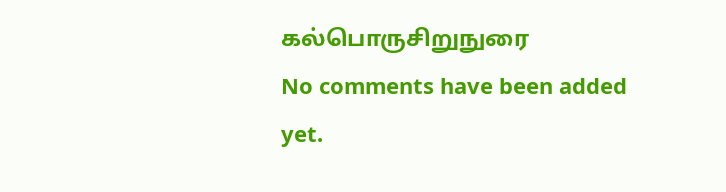கல்பொருசிறுநுரை
No comments have been added yet.